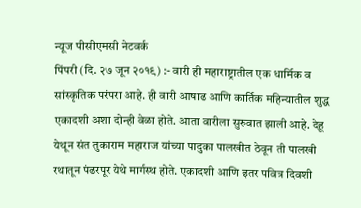न्यूज पीसीएमसी नेटवर्क
पिंपरी (दि. २७ जून २०१९) :- वारी ही महाराष्ट्रातील एक धार्मिक व सांस्कृतिक परंपरा आहे. ही वारी आषाढ आणि कार्तिक महिन्यातील शुद्ध एकादशी अशा दोन्ही वेळा होते. आता वारीला सुरुवात झाली आहे. देहू येथून संत तुकाराम महाराज यांच्या पादुका पालखीत ठेवून ती पालखी रथातून पंढरपूर येथे मार्गस्थ होते. एकादशी आणि इतर पवित्र दिवशी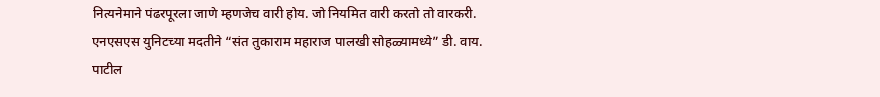नित्यनेमाने पंढरपूरला जाणे म्हणजेच वारी होय. जो नियमित वारी करतो तो वारकरी.
एनएसएस युनिटच्या मदतीने “संत तुकाराम महाराज पालखी सोहळ्यामध्ये” डी. वाय. पाटील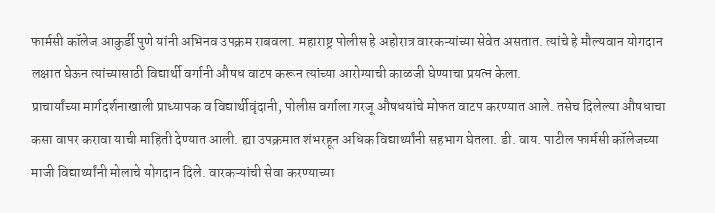फार्मसी कॉलेज आकुर्डी पुणे यांनी अभिनव उपक्रम राबवला. महाराष्ट्र पोलीस हे अहोरात्र वारकऱ्यांच्या सेवेत असतात. त्यांचे हे मौल्यवान योगदान लक्षात घेऊन त्यांच्यासाठी विद्यार्थी वर्गानी औषध वाटप करून त्यांच्या आरोग्याची काळजी घेण्याचा प्रयत्न केला.
प्राचार्यांच्या मार्गदर्शनाखाली प्राध्यापक व विद्यार्थीवृंदानी, पोलीस वर्गाला गरजू औषधयांचे मोफत वाटप करण्यात आले. तसेच दिलेल्या औषधाचा कसा वापर करावा याची माहिती देण्यात आली. ह्या उपक्रमात शंभरहून अधिक विद्यार्थ्यांनी सहभाग घेतला. डी. वाय. पाटील फार्मसी कॉलेजच्या माजी विद्यार्थ्यांनी मोलाचे योगदान दिले. वारकऱ्यांची सेवा करण्याच्या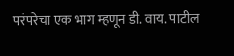परंपरेचा एक भाग म्हणून डी. वाय. पाटील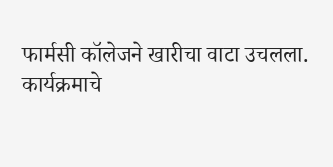फार्मसी कॉलेजने खारीचा वाटा उचलला.
कार्यक्रमाचे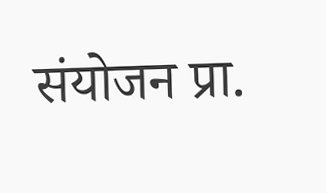संयोजन प्रा.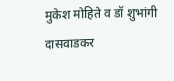मुकेश मोहिते व डॉ शुभांगी दासवाडकर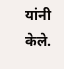यांनी केले.